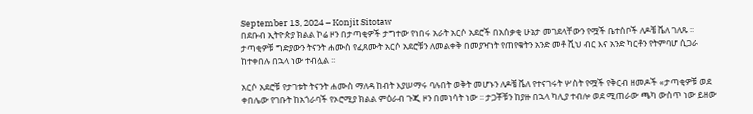September 13, 2024 – Konjit Sitotaw
በደቡብ ኢትዮጵያ ክልል ኮሬ ዞን በታጣቂዎች ታግተው የነበሩ አራት አርሶ አደሮች በአሰቃቂ ሁኔታ መገደላቸውን የሟች ቤተሰቦች ለዶቼ ቬለ ገለጹ ፡፡ ታጣቂዎቹ ግድያውን ትናንት ሐሙስ የፈጸሙት አርሶ አደሮቹን ለመልቀቅ በመያዣነት የጠየቁትን አንድ መቶ ሺህ ብር እና አንድ ካርቶን የትምባሆ ሲጋራ ከተቀበሉ በኋላ ነው ተብሏል ፡፡

አርሶ አደሮቹ የታገቱት ትናንት ሐሙስ ማለዳ ከብት እያሠማሩ ባሉበት ወቅት መሆኑን ለዶቼ ቬለ የተናገሩት ሦስት የሟች የቅርብ ዘመዶች «ታጣቂዎቹ ወደ ቀበሌው የገቡት ከአጎራባች የኦሮሚያ ክልል ምዕራብ ጉጂ ዞን በመነሳት ነው ፡፡ ታጋቾቹን ከያዙ በኋላ ካሊያ ተብሎ ወደ ሚጠራው ጫካ ውስጥ ነው ይዘው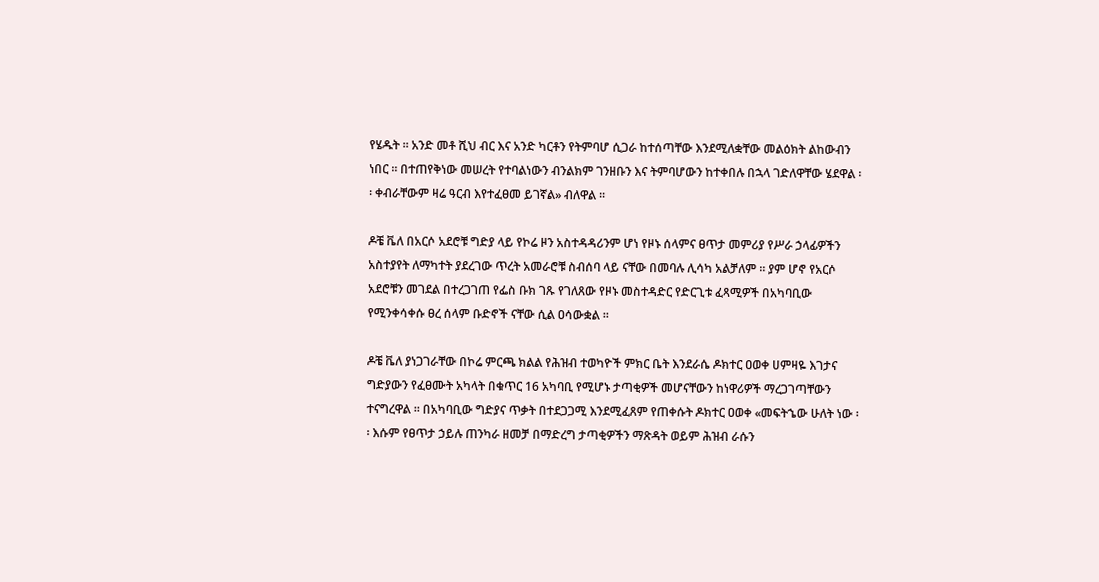የሄዱት ፡፡ አንድ መቶ ሺህ ብር እና አንድ ካርቶን የትምባሆ ሲጋራ ከተሰጣቸው እንደሚለቋቸው መልዕክት ልከውብን ነበር ፡፡ በተጠየቅነው መሠረት የተባልነውን ብንልክም ገንዘቡን እና ትምባሆውን ከተቀበሉ በኋላ ገድለዋቸው ሄደዋል ፡፡ ቀብራቸውም ዛሬ ዓርብ እየተፈፀመ ይገኛል» ብለዋል ፡፡

ዶቼ ቬለ በአርሶ አደሮቹ ግድያ ላይ የኮሬ ዞን አስተዳዳሪንም ሆነ የዞኑ ሰላምና ፀጥታ መምሪያ የሥራ ኃላፊዎችን አስተያየት ለማካተት ያደረገው ጥረት አመራሮቹ ስብሰባ ላይ ናቸው በመባሉ ሊሳካ አልቻለም ፡፡ ያም ሆኖ የአርሶ አደሮቹን መገደል በተረጋገጠ የፌስ ቡክ ገጹ የገለጸው የዞኑ መስተዳድር የድርጊቱ ፈጻሚዎች በአካባቢው የሚንቀሳቀሱ ፀረ ሰላም ቡድኖች ናቸው ሲል ዐሳውቋል ፡፡

ዶቼ ቬለ ያነጋገራቸው በኮሬ ምርጫ ክልል የሕዝብ ተወካዮች ምክር ቤት እንደራሴ ዶክተር ዐወቀ ሀምዛዬ እገታና ግድያውን የፈፀሙት አካላት በቁጥር 16 አካባቢ የሚሆኑ ታጣቂዎች መሆናቸውን ከነዋሪዎች ማረጋገጣቸውን ተናግረዋል ፡፡ በአካባቢው ግድያና ጥቃት በተደጋጋሚ እንደሚፈጸም የጠቀሱት ዶክተር ዐወቀ «መፍትኄው ሁለት ነው ፡፡ እሱም የፀጥታ ኃይሉ ጠንካራ ዘመቻ በማድረግ ታጣቂዎችን ማጽዳት ወይም ሕዝብ ራሱን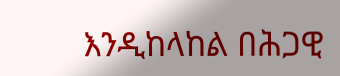እንዲከላከል በሕጋዊ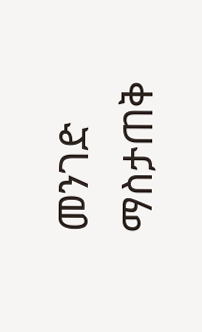መንገድ ማስታጠቅ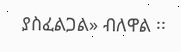ያስፈልጋል» ብለዋል ፡፡